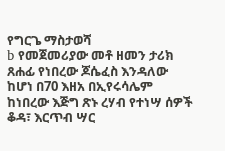የግርጌ ማስታወሻ
b የመጀመሪያው መቶ ዘመን ታሪክ ጸሐፊ የነበረው ጆሴፈስ እንዳለው ከሆነ በ70 እዘአ በኢየሩሳሌም ከነበረው እጅግ ጽኑ ረሃብ የተነሣ ሰዎች ቆዳ፣ እርጥብ ሣር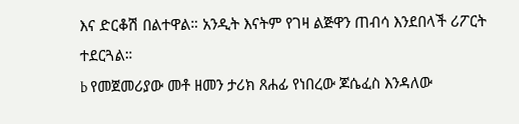እና ድርቆሽ በልተዋል። አንዲት እናትም የገዛ ልጅዋን ጠብሳ እንደበላች ሪፖርት ተደርጓል።
b የመጀመሪያው መቶ ዘመን ታሪክ ጸሐፊ የነበረው ጆሴፈስ እንዳለው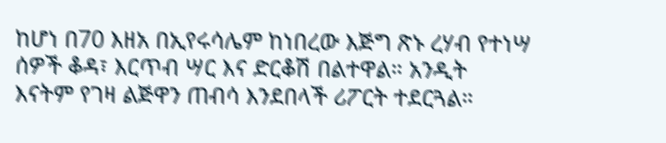ከሆነ በ70 እዘአ በኢየሩሳሌም ከነበረው እጅግ ጽኑ ረሃብ የተነሣ ሰዎች ቆዳ፣ እርጥብ ሣር እና ድርቆሽ በልተዋል። አንዲት እናትም የገዛ ልጅዋን ጠብሳ እንደበላች ሪፖርት ተደርጓል።